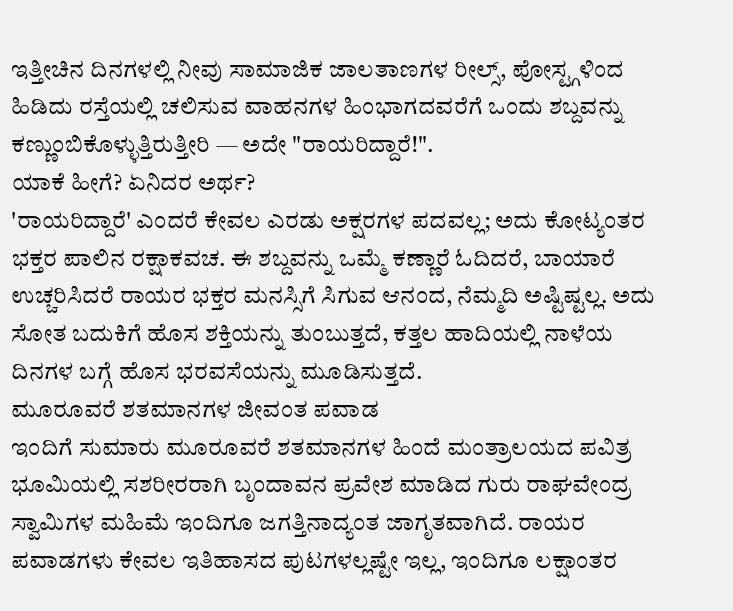ಇತ್ತೀಚಿನ ದಿನಗಳಲ್ಲಿ ನೀವು ಸಾಮಾಜಿಕ ಜಾಲತಾಣಗಳ ರೀಲ್ಸ್, ಪೋಸ್ಟ್ಗಳಿಂದ ಹಿಡಿದು ರಸ್ತೆಯಲ್ಲಿ ಚಲಿಸುವ ವಾಹನಗಳ ಹಿಂಭಾಗದವರೆಗೆ ಒಂದು ಶಬ್ದವನ್ನು ಕಣ್ಣುಂಬಿಕೊಳ್ಳುತ್ತಿರುತ್ತೀರಿ — ಅದೇ "ರಾಯರಿದ್ದಾರೆ!".
ಯಾಕೆ ಹೀಗೆ? ಏನಿದರ ಅರ್ಥ?
'ರಾಯರಿದ್ದಾರೆ' ಎಂದರೆ ಕೇವಲ ಎರಡು ಅಕ್ಷರಗಳ ಪದವಲ್ಲ; ಅದು ಕೋಟ್ಯಂತರ ಭಕ್ತರ ಪಾಲಿನ ರಕ್ಷಾಕವಚ. ಈ ಶಬ್ದವನ್ನು ಒಮ್ಮೆ ಕಣ್ಣಾರೆ ಓದಿದರೆ, ಬಾಯಾರೆ ಉಚ್ಚರಿಸಿದರೆ ರಾಯರ ಭಕ್ತರ ಮನಸ್ಸಿಗೆ ಸಿಗುವ ಆನಂದ, ನೆಮ್ಮದಿ ಅಷ್ಟಿಷ್ಟಲ್ಲ. ಅದು ಸೋತ ಬದುಕಿಗೆ ಹೊಸ ಶಕ್ತಿಯನ್ನು ತುಂಬುತ್ತದೆ, ಕತ್ತಲ ಹಾದಿಯಲ್ಲಿ ನಾಳೆಯ ದಿನಗಳ ಬಗ್ಗೆ ಹೊಸ ಭರವಸೆಯನ್ನು ಮೂಡಿಸುತ್ತದೆ.
ಮೂರೂವರೆ ಶತಮಾನಗಳ ಜೀವಂತ ಪವಾಡ
ಇಂದಿಗೆ ಸುಮಾರು ಮೂರೂವರೆ ಶತಮಾನಗಳ ಹಿಂದೆ ಮಂತ್ರಾಲಯದ ಪವಿತ್ರ ಭೂಮಿಯಲ್ಲಿ ಸಶರೀರರಾಗಿ ಬೃಂದಾವನ ಪ್ರವೇಶ ಮಾಡಿದ ಗುರು ರಾಘವೇಂದ್ರ ಸ್ವಾಮಿಗಳ ಮಹಿಮೆ ಇಂದಿಗೂ ಜಗತ್ತಿನಾದ್ಯಂತ ಜಾಗೃತವಾಗಿದೆ. ರಾಯರ ಪವಾಡಗಳು ಕೇವಲ ಇತಿಹಾಸದ ಪುಟಗಳಲ್ಲಷ್ಟೇ ಇಲ್ಲ, ಇಂದಿಗೂ ಲಕ್ಷಾಂತರ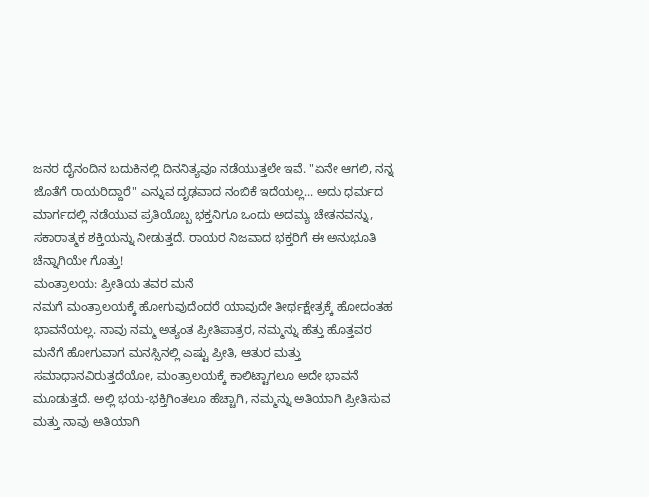ಜನರ ದೈನಂದಿನ ಬದುಕಿನಲ್ಲಿ ದಿನನಿತ್ಯವೂ ನಡೆಯುತ್ತಲೇ ಇವೆ. "ಏನೇ ಆಗಲಿ, ನನ್ನ ಜೊತೆಗೆ ರಾಯರಿದ್ದಾರೆ" ಎನ್ನುವ ದೃಢವಾದ ನಂಬಿಕೆ ಇದೆಯಲ್ಲ... ಅದು ಧರ್ಮದ ಮಾರ್ಗದಲ್ಲಿ ನಡೆಯುವ ಪ್ರತಿಯೊಬ್ಬ ಭಕ್ತನಿಗೂ ಒಂದು ಅದಮ್ಯ ಚೇತನವನ್ನು, ಸಕಾರಾತ್ಮಕ ಶಕ್ತಿಯನ್ನು ನೀಡುತ್ತದೆ. ರಾಯರ ನಿಜವಾದ ಭಕ್ತರಿಗೆ ಈ ಅನುಭೂತಿ ಚೆನ್ನಾಗಿಯೇ ಗೊತ್ತು!
ಮಂತ್ರಾಲಯ: ಪ್ರೀತಿಯ ತವರ ಮನೆ
ನಮಗೆ ಮಂತ್ರಾಲಯಕ್ಕೆ ಹೋಗುವುದೆಂದರೆ ಯಾವುದೇ ತೀರ್ಥಕ್ಷೇತ್ರಕ್ಕೆ ಹೋದಂತಹ ಭಾವನೆಯಲ್ಲ. ನಾವು ನಮ್ಮ ಅತ್ಯಂತ ಪ್ರೀತಿಪಾತ್ರರ, ನಮ್ಮನ್ನು ಹೆತ್ತು ಹೊತ್ತವರ ಮನೆಗೆ ಹೋಗುವಾಗ ಮನಸ್ಸಿನಲ್ಲಿ ಎಷ್ಟು ಪ್ರೀತಿ, ಆತುರ ಮತ್ತು ಸಮಾಧಾನವಿರುತ್ತದೆಯೋ, ಮಂತ್ರಾಲಯಕ್ಕೆ ಕಾಲಿಟ್ಟಾಗಲೂ ಅದೇ ಭಾವನೆ ಮೂಡುತ್ತದೆ. ಅಲ್ಲಿ ಭಯ-ಭಕ್ತಿಗಿಂತಲೂ ಹೆಚ್ಚಾಗಿ, ನಮ್ಮನ್ನು ಅತಿಯಾಗಿ ಪ್ರೀತಿಸುವ ಮತ್ತು ನಾವು ಅತಿಯಾಗಿ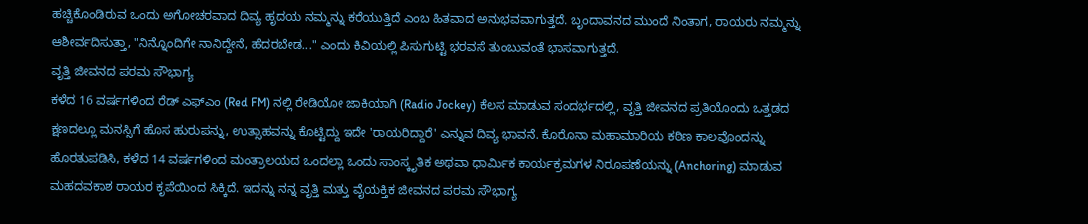ಹಚ್ಚಿಕೊಂಡಿರುವ ಒಂದು ಅಗೋಚರವಾದ ದಿವ್ಯ ಹೃದಯ ನಮ್ಮನ್ನು ಕರೆಯುತ್ತಿದೆ ಎಂಬ ಹಿತವಾದ ಅನುಭವವಾಗುತ್ತದೆ. ಬೃಂದಾವನದ ಮುಂದೆ ನಿಂತಾಗ, ರಾಯರು ನಮ್ಮನ್ನು ಆಶೀರ್ವದಿಸುತ್ತಾ, "ನಿನ್ನೊಂದಿಗೇ ನಾನಿದ್ದೇನೆ, ಹೆದರಬೇಡ..." ಎಂದು ಕಿವಿಯಲ್ಲಿ ಪಿಸುಗುಟ್ಟಿ ಭರವಸೆ ತುಂಬುವಂತೆ ಭಾಸವಾಗುತ್ತದೆ.
ವೃತ್ತಿ ಜೀವನದ ಪರಮ ಸೌಭಾಗ್ಯ
ಕಳೆದ 16 ವರ್ಷಗಳಿಂದ ರೆಡ್ ಎಫ್ಎಂ (Red FM) ನಲ್ಲಿ ರೇಡಿಯೋ ಜಾಕಿಯಾಗಿ (Radio Jockey) ಕೆಲಸ ಮಾಡುವ ಸಂದರ್ಭದಲ್ಲಿ, ವೃತ್ತಿ ಜೀವನದ ಪ್ರತಿಯೊಂದು ಒತ್ತಡದ ಕ್ಷಣದಲ್ಲೂ ಮನಸ್ಸಿಗೆ ಹೊಸ ಹುರುಪನ್ನು, ಉತ್ಸಾಹವನ್ನು ಕೊಟ್ಟಿದ್ದು ಇದೇ 'ರಾಯರಿದ್ದಾರೆ' ಎನ್ನುವ ದಿವ್ಯ ಭಾವನೆ. ಕೊರೊನಾ ಮಹಾಮಾರಿಯ ಕಠಿಣ ಕಾಲವೊಂದನ್ನು ಹೊರತುಪಡಿಸಿ, ಕಳೆದ 14 ವರ್ಷಗಳಿಂದ ಮಂತ್ರಾಲಯದ ಒಂದಲ್ಲಾ ಒಂದು ಸಾಂಸ್ಕೃತಿಕ ಅಥವಾ ಧಾರ್ಮಿಕ ಕಾರ್ಯಕ್ರಮಗಳ ನಿರೂಪಣೆಯನ್ನು (Anchoring) ಮಾಡುವ ಮಹದವಕಾಶ ರಾಯರ ಕೃಪೆಯಿಂದ ಸಿಕ್ಕಿದೆ. ಇದನ್ನು ನನ್ನ ವೃತ್ತಿ ಮತ್ತು ವೈಯಕ್ತಿಕ ಜೀವನದ ಪರಮ ಸೌಭಾಗ್ಯ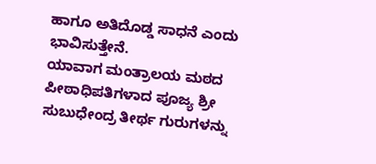ಹಾಗೂ ಅತಿದೊಡ್ಡ ಸಾಧನೆ ಎಂದು ಭಾವಿಸುತ್ತೇನೆ.
ಯಾವಾಗ ಮಂತ್ರಾಲಯ ಮಠದ ಪೀಠಾಧಿಪತಿಗಳಾದ ಪೂಜ್ಯ ಶ್ರೀ ಸುಬುಧೇಂದ್ರ ತೀರ್ಥ ಗುರುಗಳನ್ನು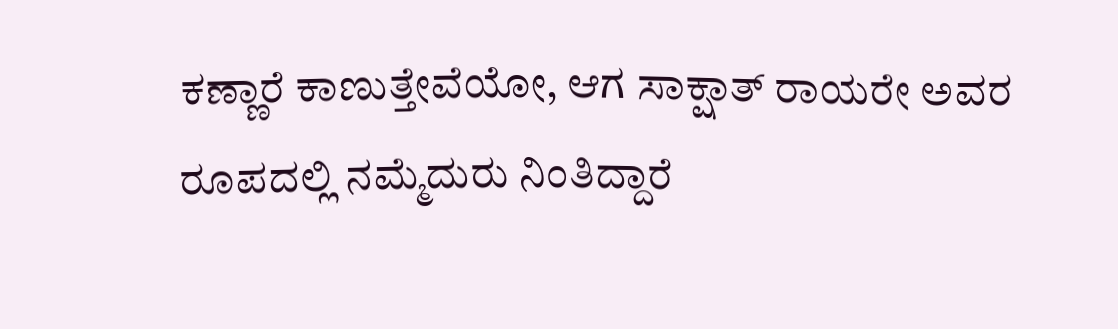ಕಣ್ಣಾರೆ ಕಾಣುತ್ತೇವೆಯೋ, ಆಗ ಸಾಕ್ಷಾತ್ ರಾಯರೇ ಅವರ ರೂಪದಲ್ಲಿ ನಮ್ಮೆದುರು ನಿಂತಿದ್ದಾರೆ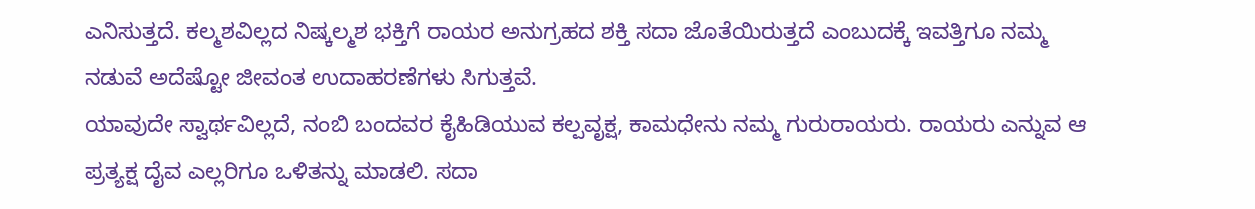ಎನಿಸುತ್ತದೆ. ಕಲ್ಮಶವಿಲ್ಲದ ನಿಷ್ಕಲ್ಮಶ ಭಕ್ತಿಗೆ ರಾಯರ ಅನುಗ್ರಹದ ಶಕ್ತಿ ಸದಾ ಜೊತೆಯಿರುತ್ತದೆ ಎಂಬುದಕ್ಕೆ ಇವತ್ತಿಗೂ ನಮ್ಮ ನಡುವೆ ಅದೆಷ್ಟೋ ಜೀವಂತ ಉದಾಹರಣೆಗಳು ಸಿಗುತ್ತವೆ.
ಯಾವುದೇ ಸ್ವಾರ್ಥವಿಲ್ಲದೆ, ನಂಬಿ ಬಂದವರ ಕೈಹಿಡಿಯುವ ಕಲ್ಪವೃಕ್ಷ, ಕಾಮಧೇನು ನಮ್ಮ ಗುರುರಾಯರು. ರಾಯರು ಎನ್ನುವ ಆ ಪ್ರತ್ಯಕ್ಷ ದೈವ ಎಲ್ಲರಿಗೂ ಒಳಿತನ್ನು ಮಾಡಲಿ. ಸದಾ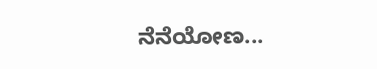ನೆನೆಯೋಣ...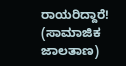ರಾಯರಿದ್ದಾರೆ!
(ಸಾಮಾಜಿಕ ಜಾಲತಾಣ)